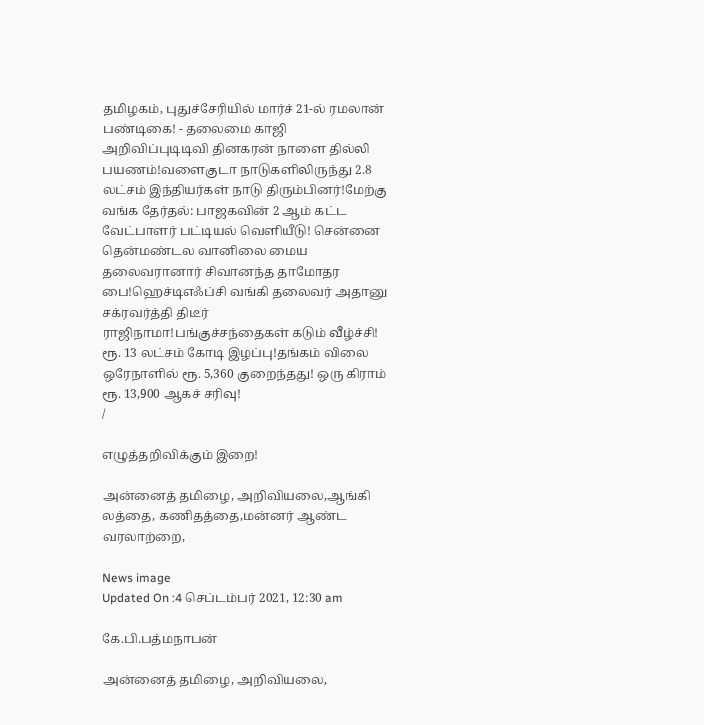தமிழகம், புதுச்சேரியில் மார்ச் 21-ல் ரமலான் பண்டிகை! - தலைமை காஜி அறிவிப்புடிடிவி தினகரன் நாளை தில்லி பயணம்!வளைகுடா நாடுகளிலிருந்து 2.8 லட்சம் இந்தியர்கள் நாடு திரும்பினர்!மேற்கு வங்க தேர்தல்: பாஜகவின் 2 ஆம் கட்ட வேட்பாளர் பட்டியல் வெளியீடு! சென்னை தென்மண்டல வானிலை மைய தலைவரானார் சிவானந்த தாமோதர பை!ஹெச்டிஎஃப்சி வங்கி தலைவர் அதானு சக்ரவர்த்தி திடீர் ராஜிநாமா!பங்குச்சந்தைகள் கடும் வீழ்ச்சி! ரூ. 13 லட்சம் கோடி இழப்பு!தங்கம் விலை ஒரேநாளில் ரூ. 5,360 குறைந்தது! ஒரு கிராம் ரூ. 13,900 ஆகச் சரிவு!
/

எழுத்தறிவிக்கும் இறை!

அன்னைத் தமிழை, அறிவியலை,ஆங்கி லத்தை, கணிதத்தை,மன்னர் ஆண்ட வரலாற்றை,

News image
Updated On :4 செப்டம்பர் 2021, 12:30 am

கே.பி.பத்மநாபன்

அன்னைத் தமிழை, அறிவியலை,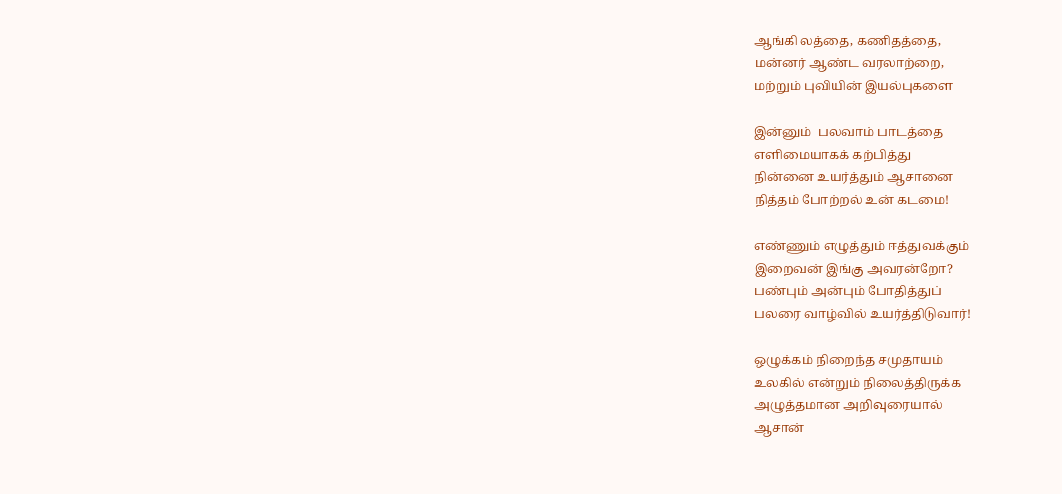ஆங்கி லத்தை, கணிதத்தை,
மன்னர் ஆண்ட வரலாற்றை,
மற்றும் புவியின் இயல்புகளை

இன்னும்  பலவாம் பாடத்தை
எளிமையாகக் கற்பித்து
நின்னை உயர்த்தும் ஆசானை
நித்தம் போற்றல் உன் கடமை!

எண்ணும் எழுத்தும் ஈத்துவக்கும்
இறைவன் இங்கு அவரன்றோ?
பண்பும் அன்பும் போதித்துப்
பலரை வாழ்வில் உயர்த்திடுவார்!

ஒழுக்கம் நிறைந்த சமுதாயம்
உலகில் என்றும் நிலைத்திருக்க
அழுத்தமான அறிவுரையால்
ஆசான்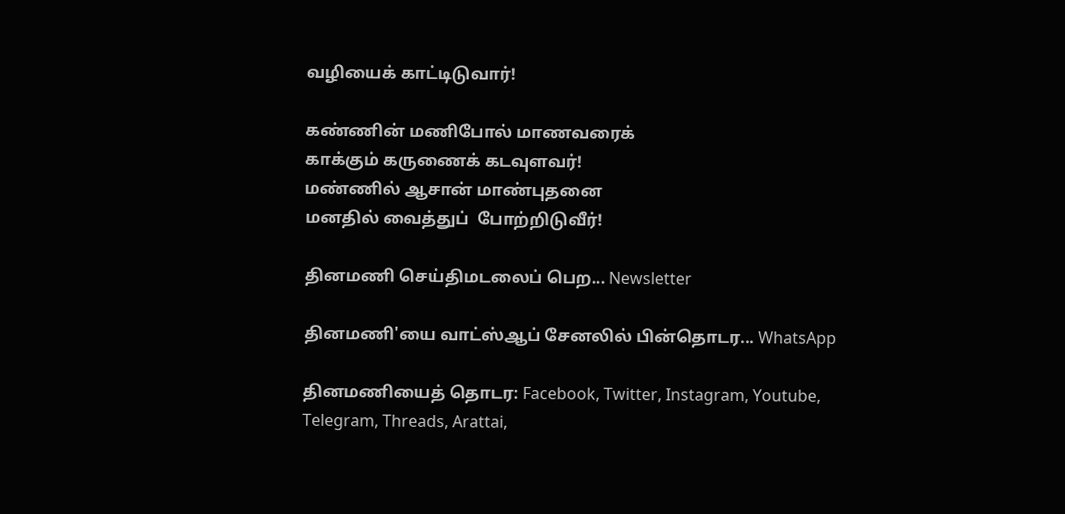வழியைக் காட்டிடுவார்!

கண்ணின் மணிபோல் மாணவரைக்
காக்கும் கருணைக் கடவுளவர்!
மண்ணில் ஆசான் மாண்புதனை
மனதில் வைத்துப்  போற்றிடுவீர்!

தினமணி செய்திமடலைப் பெற... Newsletter

தினமணி'யை வாட்ஸ்ஆப் சேனலில் பின்தொடர... WhatsApp

தினமணியைத் தொடர: Facebook, Twitter, Instagram, Youtube, Telegram, Threads, Arattai,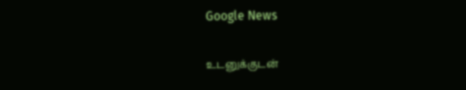Google News

உடனுக்குடன்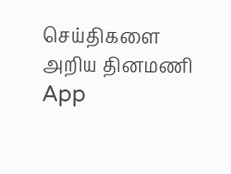செய்திகளை அறிய தினமணி App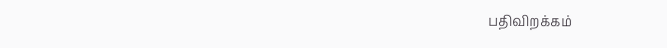பதிவிறக்கம்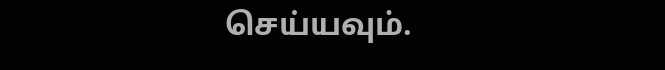செய்யவும்.